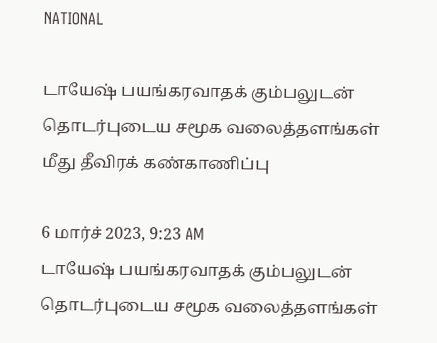NATIONAL

டாயேஷ் பயங்கரவாதக் கும்பலுடன் தொடர்புடைய சமூக வலைத்தளங்கள் மீது தீவிரக் கண்காணிப்பு

6 மார்ச் 2023, 9:23 AM
டாயேஷ் பயங்கரவாதக் கும்பலுடன் தொடர்புடைய சமூக வலைத்தளங்கள்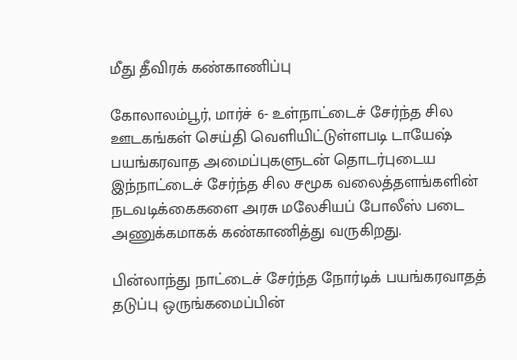மீது தீவிரக் கண்காணிப்பு

கோலாலம்பூர், மார்ச் 6- உள்நாட்டைச் சேர்ந்த சில ஊடகங்கள் செய்தி வெளியிட்டுள்ளபடி டாயேஷ் பயங்கரவாத அமைப்புகளுடன் தொடர்புடைய இந்நாட்டைச் சேர்ந்த சில சமூக வலைத்தளங்களின் நடவடிக்கைகளை அரசு மலேசியப் போலீஸ் படை அணுக்கமாகக் கண்காணித்து வருகிறது.

பின்லாந்து நாட்டைச் சேர்ந்த நோர்டிக் பயங்கரவாதத் தடுப்பு ஒருங்கமைப்பின்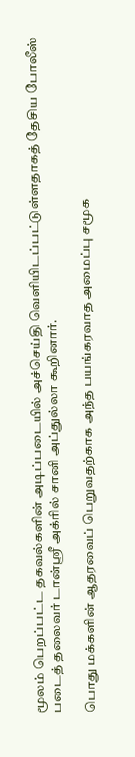மூலம் பெறப்பட்ட தகவல்களின் அடிப்படையில் அச்செய்தி வெளியிடப்பட்டுள்ளதாகத் தேசிய போலீஸ் படைத் தலைவர் டான்ஸ்ரீ அக்ரில் சானி அப்துல்லா கூறினார்.

பொது மக்களின் ஆதரவைப் பெறுவதற்காக அந்த பயங்கரவாத அமைப்பு சமூக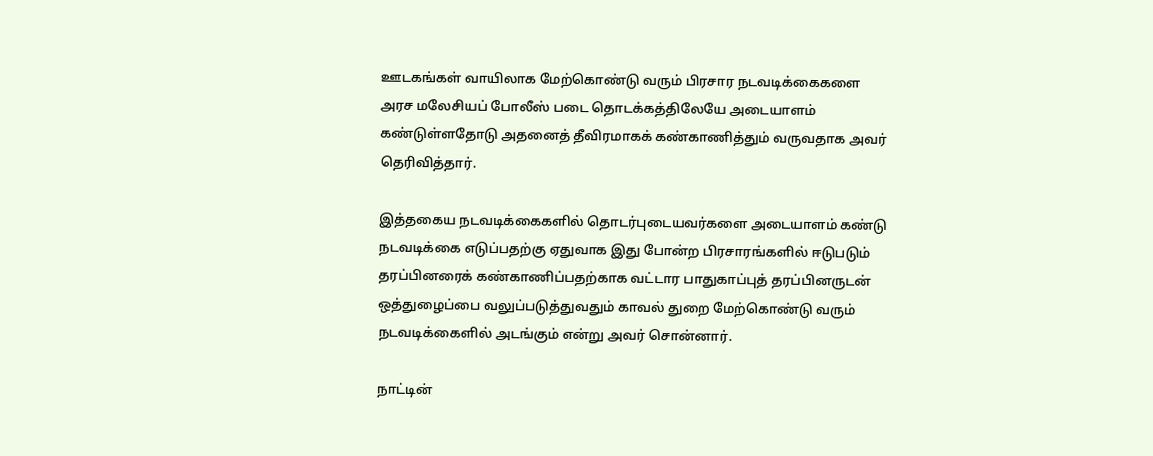ஊடகங்கள் வாயிலாக மேற்கொண்டு வரும் பிரசார நடவடிக்கைகளை அரச மலேசியப் போலீஸ் படை தொடக்கத்திலேயே அடையாளம் கண்டுள்ளதோடு அதனைத் தீவிரமாகக் கண்காணித்தும் வருவதாக அவர் தெரிவித்தார்.

இத்தகைய நடவடிக்கைகளில் தொடர்புடையவர்களை அடையாளம் கண்டு நடவடிக்கை எடுப்பதற்கு ஏதுவாக இது போன்ற பிரசாரங்களில் ஈடுபடும் தரப்பினரைக் கண்காணிப்பதற்காக வட்டார பாதுகாப்புத் தரப்பினருடன் ஒத்துழைப்பை வலுப்படுத்துவதும் காவல் துறை மேற்கொண்டு வரும் நடவடிக்கைளில் அடங்கும் என்று அவர் சொன்னார்.

நாட்டின்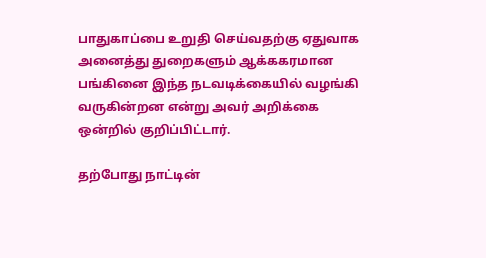பாதுகாப்பை உறுதி செய்வதற்கு ஏதுவாக அனைத்து துறைகளும் ஆக்ககரமான பங்கினை இந்த நடவடிக்கையில் வழங்கி வருகின்றன என்று அவர் அறிக்கை ஒன்றில் குறிப்பிட்டார்.

தற்போது நாட்டின்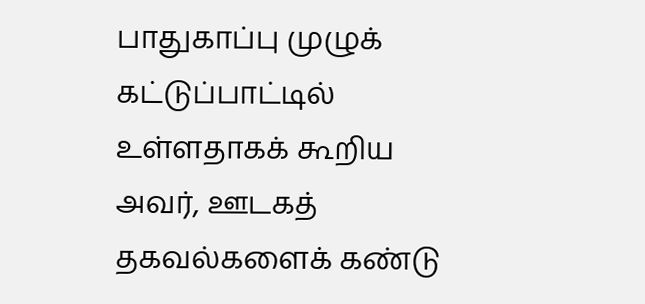பாதுகாப்பு முழுக் கட்டுப்பாட்டில் உள்ளதாகக் கூறிய அவர், ஊடகத் தகவல்களைக் கண்டு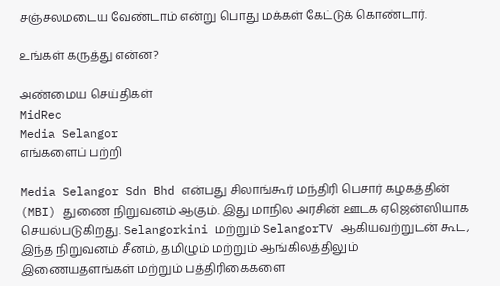சஞ்சலமடைய வேண்டாம் என்று பொது மக்கள் கேட்டுக் கொண்டார்.

உங்கள் கருத்து என்ன?

அண்மைய செய்திகள்
MidRec
Media Selangor
எங்களைப் பற்றி

Media Selangor Sdn Bhd என்பது சிலாங்கூர் மந்திரி பெசார் கழகத்தின் (MBI) துணை நிறுவனம் ஆகும். இது மாநில அரசின் ஊடக ஏஜென்ஸியாக செயல்படுகிறது. Selangorkini மற்றும் SelangorTV ஆகியவற்றுடன் கூட, இந்த நிறுவனம் சீனம், தமிழும் மற்றும் ஆங்கிலத்திலும் இணையதளங்கள் மற்றும் பத்திரிகைகளை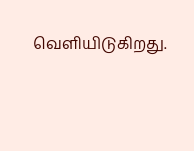வெளியிடுகிறது.